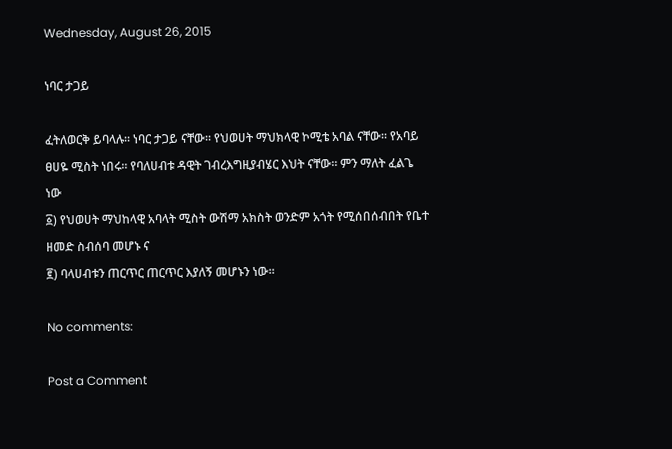Wednesday, August 26, 2015

ነባር ታጋይ

ፈትለወርቅ ይባላሉ። ነባር ታጋይ ናቸው። የህወሀት ማህክላዊ ኮሚቴ አባል ናቸው። የአባይ ፀሀዬ ሚስት ነበሩ። የባለሀብቱ ዳዊት ገብረእግዚያብሄር እህት ናቸው። ምን ማለት ፈልጌ ነው
፩) የህወሀት ማህከላዊ አባላት ሚስት ውሽማ አክስት ወንድም አጎት የሚሰበሰብበት የቤተ ዘመድ ስብሰባ መሆኑ ና
፪) ባላሀብቱን ጠርጥር ጠርጥር እያለኝ መሆኑን ነው።

No comments:

Post a Comment